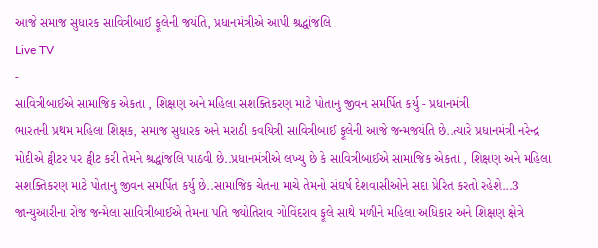આજે સમાજ સુધારક સાવિત્રીબાઈ ફૂલેની જયંતિ, પ્રધાનમંત્રીએ આપી શ્રદ્ધાંજલિ
Live TV
-
સાવિત્રીબાઈએ સામાજિક એકતા , શિક્ષણ અને મહિલા સશક્તિકરણ માટે પોતાનુ જીવન સમર્પિત કર્યુ - પ્રધાનમંત્રી
ભારતની પ્રથમ મહિલા શિક્ષક, સમાજ સુધારક અને મરાઠી કવયિત્રી સાવિત્રીબાઈ ફૂલેની આજે જન્મજયંતિ છે..ત્યારે પ્રધાનમંત્રી નરેન્દ્ર મોદીએ ટ્વીટર પર ટ્વીટ કરી તેમને શ્રદ્ધાંજલિ પાઠવી છે..પ્રધાનમંત્રીએ લખ્યુ છે કે સાવિત્રીબાઈએ સામાજિક એકતા , શિક્ષણ અને મહિલા સશક્તિકરણ માટે પોતાનુ જીવન સમર્પિત કર્યુ છે..સામાજિક ચેતના માચે તેમનો સંઘર્ષ દેશવાસીઓને સદા પ્રેરિત કરતો રહેશે...3 જાન્યુઆરીના રોજ જન્મેલા સાવિત્રીબાઈએ તેમના પતિ જ્યોતિરાવ ગોવિંદરાવ ફૂલે સાથે મળીને મહિલા અધિકાર અને શિક્ષણ ક્ષેત્રે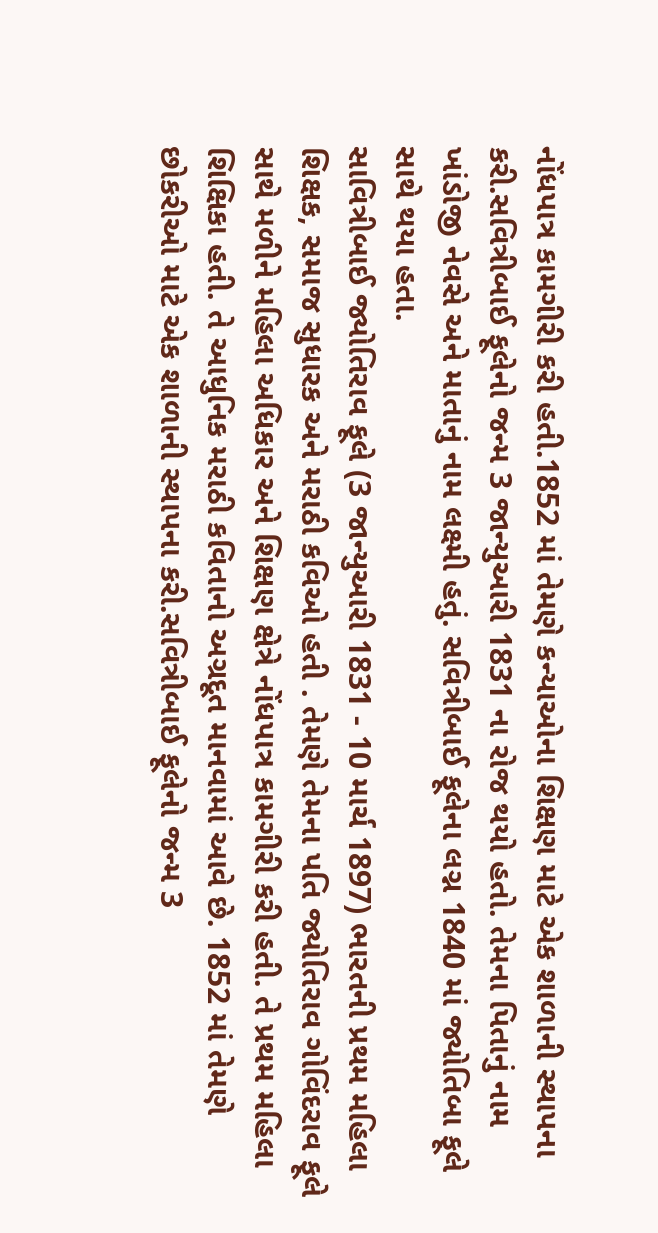નોંધપાત્ર કામગીરી કરી હતી.1852 માં તેમણે કન્યાઓના શિક્ષણ માટે એક શાળાની સ્થાપના કરી.સવિત્રીબાઈ ફૂલેનો જન્મ 3 જાન્યુઆરી 1831 ના રોજ થયો હતો. તેમના પિતાનું નામ ખાંડોજી નેવસે અને માતાનું નામ લક્ષ્મી હતું. સવિત્રીબાઈ ફૂલેના લગ્ન 1840 માં જ્યોતિબા ફૂલે સાથે થયા હતા.
સાવિત્રીબાઈ જ્યોતિરાવ ફૂલે (3 જાન્યુઆરી 1831 - 10 માર્ચ 1897) ભારતની પ્રથમ મહિલા શિક્ષક, સમાજ સુધારક અને મરાઠી કવિઓ હતી . તેમણે તેમના પતિ જ્યોતિરાવ ગોવિંદરાવ ફૂલે સાથે મળીને મહિલા અધિકાર અને શિક્ષણ ક્ષેત્રે નોંધપાત્ર કામગીરી કરી હતી. તે પ્રથમ મહિલા શિક્ષિકા હતી. તે આધુનિક મરાઠી કવિતાનો અગ્રદૂત માનવામાં આવે છે. 1852 માં તેમણે છોકરીઓ માટે એક શાળાની સ્થાપના કરી.સવિત્રીબાઈ ફૂલેનો જન્મ 3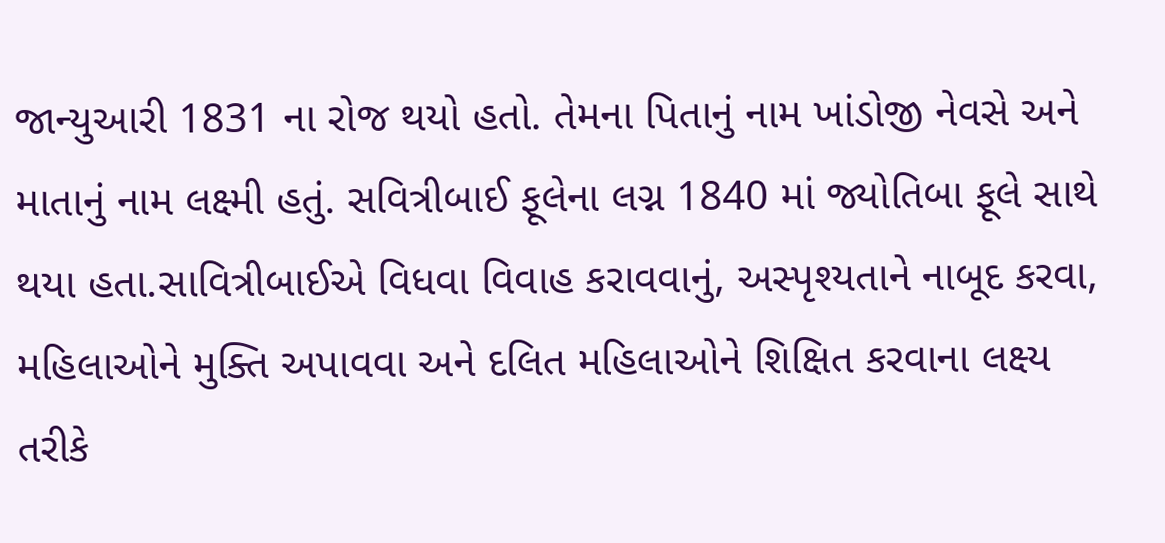જાન્યુઆરી 1831 ના રોજ થયો હતો. તેમના પિતાનું નામ ખાંડોજી નેવસે અને માતાનું નામ લક્ષ્મી હતું. સવિત્રીબાઈ ફૂલેના લગ્ન 1840 માં જ્યોતિબા ફૂલે સાથે થયા હતા.સાવિત્રીબાઈએ વિધવા વિવાહ કરાવવાનું, અસ્પૃશ્યતાને નાબૂદ કરવા, મહિલાઓને મુક્તિ અપાવવા અને દલિત મહિલાઓને શિક્ષિત કરવાના લક્ષ્ય તરીકે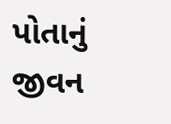પોતાનું જીવન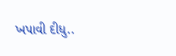ખપાવી દીધુ..